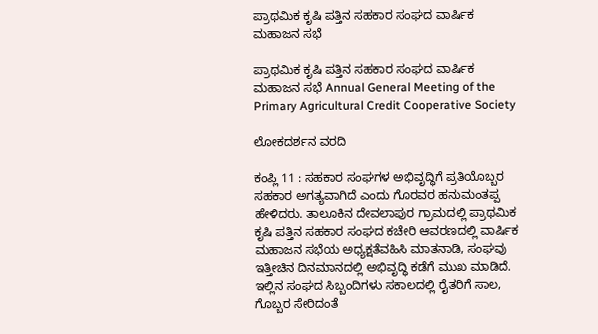ಪ್ರಾಥಮಿಕ ಕೃಷಿ ಪತ್ತಿನ ಸಹಕಾರ ಸಂಘದ ವಾರ್ಷಿಕ ಮಹಾಜನ ಸಭೆ

ಪ್ರಾಥಮಿಕ ಕೃಷಿ ಪತ್ತಿನ ಸಹಕಾರ ಸಂಘದ ವಾರ್ಷಿಕ ಮಹಾಜನ ಸಭೆ Annual General Meeting of the Primary Agricultural Credit Cooperative Society

ಲೋಕದರ್ಶನ ವರದಿ

ಕಂಪ್ಲಿ 11 : ಸಹಕಾರ ಸಂಘಗಳ ಅಭಿವೃದ್ಧಿಗೆ ಪ್ರತಿಯೊಬ್ಬರ ಸಹಕಾರ ಅಗತ್ಯವಾಗಿದೆ ಎಂದು ಗೊರವರ ಹನುಮಂತಪ್ಪ ಹೇಳಿದರು. ತಾಲೂಕಿನ ದೇವಲಾಪುರ ಗ್ರಾಮದಲ್ಲಿ ಪ್ರಾಥಮಿಕ ಕೃಷಿ ಪತ್ತಿನ ಸಹಕಾರ ಸಂಘದ ಕಚೇರಿ ಆವರಣದಲ್ಲಿ ವಾರ್ಷಿಕ ಮಹಾಜನ ಸಭೆಯ ಅಧ್ಯಕ್ಷತೆವಹಿಸಿ ಮಾತನಾಡಿ, ಸಂಘವು ಇತ್ತೀಚಿನ ದಿನಮಾನದಲ್ಲಿ ಅಭಿವೃದ್ಧಿ ಕಡೆಗೆ ಮುಖ ಮಾಡಿದೆ. ಇಲ್ಲಿನ ಸಂಘದ ಸಿಬ್ಬಂದಿಗಳು ಸಕಾಲದಲ್ಲಿ ರೈತರಿಗೆ ಸಾಲ, ಗೊಬ್ಬರ ಸೇರಿದಂತೆ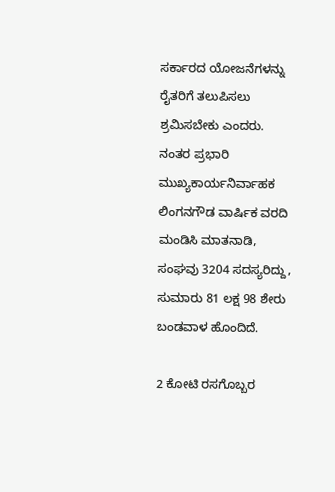ಸರ್ಕಾರದ ಯೋಜನೆಗಳನ್ನು ರೈತರಿಗೆ ತಲುಪಿಸಲು ಶ್ರಮಿಸಬೇಕು ಎಂದರು.  ನಂತರ ಪ್ರಭಾರಿ ಮುಖ್ಯಕಾರ್ಯನಿರ್ವಾಹಕ ಲಿಂಗನಗೌಡ ವಾರ್ಷಿಕ ವರದಿ ಮಂಡಿಸಿ ಮಾತನಾಡಿ, ಸಂಘವು 3204 ಸದಸ್ಯರಿದ್ದು, ಸುಮಾರು 81 ಲಕ್ಷ 98 ಶೇರು ಬಂಡವಾಳ ಹೊಂದಿದೆ.

2 ಕೋಟಿ ರಸಗೊಬ್ಬರ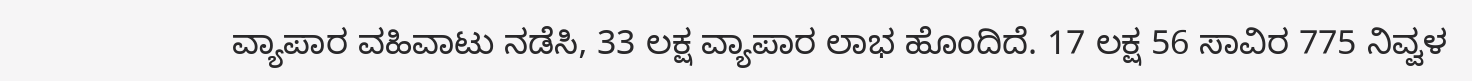ವ್ಯಾಪಾರ ವಹಿವಾಟು ನಡೆಸಿ, 33 ಲಕ್ಷ ವ್ಯಾಪಾರ ಲಾಭ ಹೊಂದಿದೆ. 17 ಲಕ್ಷ 56 ಸಾವಿರ 775 ನಿವ್ವಳ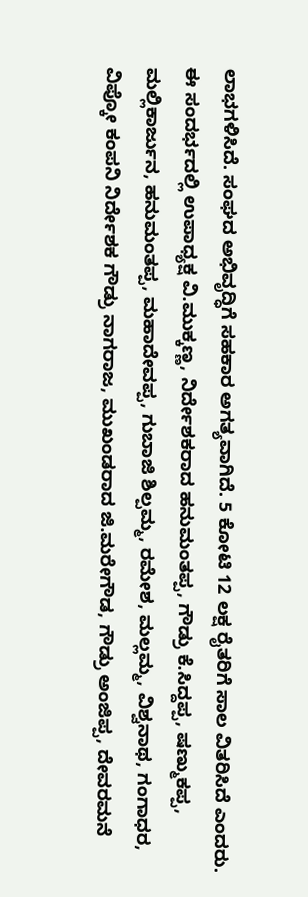ಲಾಭಗಳಿಸಿದೆ. ಸಂಘದ ಅಭಿವೃದ್ಧಿಗೆ ಸಹಕಾರ ಅಗತ್ಯವಾಗಿದೆ. 5 ಕೋಟಿ 12 ಲಕ್ಷ ರೈತರಿಗೆ ಸಾಲ ವಿತರಿಸಿದೆ ಎಂದರು. ಈ ಸಂದರ್ಭದಲ್ಲಿ ಉಪಾಧ್ಯಕ್ಷ ವಿ.ಮುಕ್ಕಣ್ಣ, ನಿರ್ದೇಶಕರಾದ ಹನುಮಂತಪ್ಪ, ಗೌಡ್ರು ಕೆ.ಸಿದ್ದಪ್ಪ, ಷಣ್ಮುಕಪ್ಪ, ಮಲ್ಲಿಕಾರ್ಜುನ, ಹನುಮಂತಪ್ಪ, ಮಹಾದೇವಪ್ಪ, ಗುಬಾಜಿ ಶಿಲ್ಪಮ್ಮ, ರಮೇಶ, ಮಲ್ಲಮ್ಮ, ವಿಶ್ವನಾಥ, ಗಂಗಾಧರ, ವಿಪ್ಕೋ ಕಂಪನಿ ನಿರ್ದೇಶಕ ಗೌಡ್ರು ನಾಗರಾಜ, ಮುಖಂಡರಾದ ಜಿ.ಮರೇಗೌಡ, ಗೌಡ್ರು ಅಂಜಿಪ್ಪ, ದೇವರಮನೆ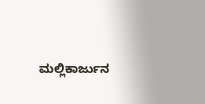ಮಲ್ಲಿಕಾರ್ಜುನ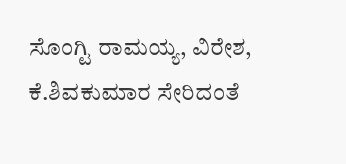ಸೊಂಗ್ಟಿ ರಾಮಯ್ಯ, ವಿರೇಶ, ಕೆ.ಶಿವಕುಮಾರ ಸೇರಿದಂತೆ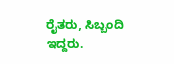ರೈತರು, ಸಿಬ್ಬಂದಿ ಇದ್ದರು.